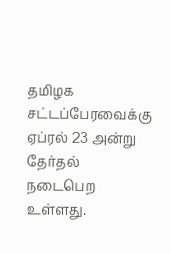தமிழக சட்டப்பேரவைக்கு ஏப்ரல் 23 அன்று தேர்தல் நடைபெற உள்ளது.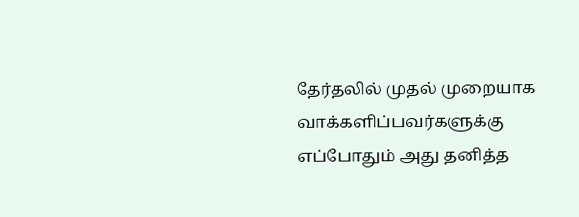தேர்தலில் முதல் முறையாக வாக்களிப்பவர்களுக்கு எப்போதும் அது தனித்த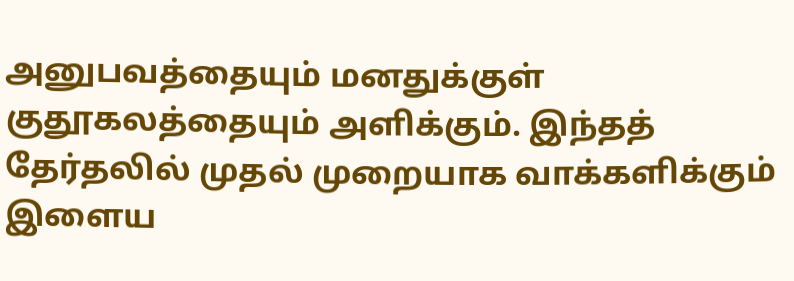அனுபவத்தையும் மனதுக்குள் குதூகலத்தையும் அளிக்கும். இந்தத் தேர்தலில் முதல் முறையாக வாக்களிக்கும் இளைய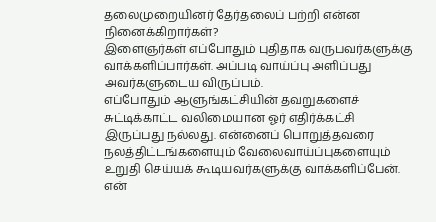தலைமுறையினர் தேர்தலைப் பற்றி என்ன நினைக்கிறார்கள்?
இளைஞர்கள் எப்போதும் புதிதாக வருபவர்களுக்கு வாக்களிப்பார்கள். அப்படி வாய்ப்பு அளிப்பது அவர்களுடைய விருப்பம்.
எப்போதும் ஆளுங்கட்சியின் தவறுகளைச் சுட்டிக்காட்ட வலிமையான ஓர் எதிர்க்கட்சி இருப்பது நல்லது. என்னைப் பொறுத்தவரை நலத்திட்டங்களையும் வேலைவாய்ப்புகளையும் உறுதி செய்யக் கூடியவர்களுக்கு வாக்களிப்பேன்.
என்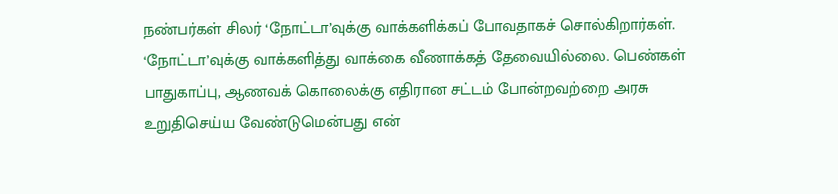நண்பர்கள் சிலர் ‘நோட்டா’வுக்கு வாக்களிக்கப் போவதாகச் சொல்கிறார்கள். ‘நோட்டா’வுக்கு வாக்களித்து வாக்கை வீணாக்கத் தேவையில்லை. பெண்கள் பாதுகாப்பு, ஆணவக் கொலைக்கு எதிரான சட்டம் போன்றவற்றை அரசு உறுதிசெய்ய வேண்டுமென்பது என்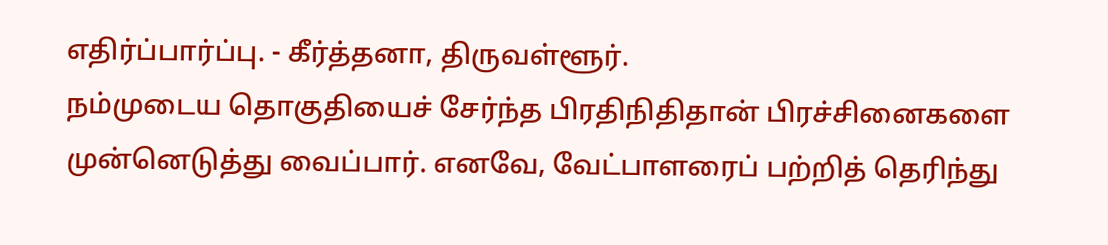எதிர்ப்பார்ப்பு. - கீர்த்தனா, திருவள்ளூர்.
நம்முடைய தொகுதியைச் சேர்ந்த பிரதிநிதிதான் பிரச்சினைகளை முன்னெடுத்து வைப்பார். எனவே, வேட்பாளரைப் பற்றித் தெரிந்து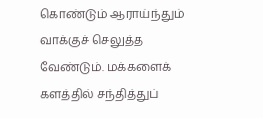கொண்டும் ஆராய்ந்தும் வாக்குச் செலுத்த வேண்டும். மக்களைக் களத்தில் சந்தித்துப்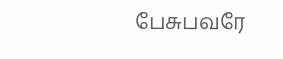பேசுபவரே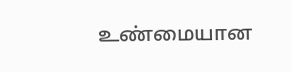உண்மையான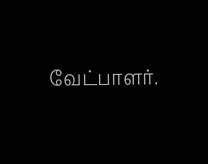வேட்பாளர்.